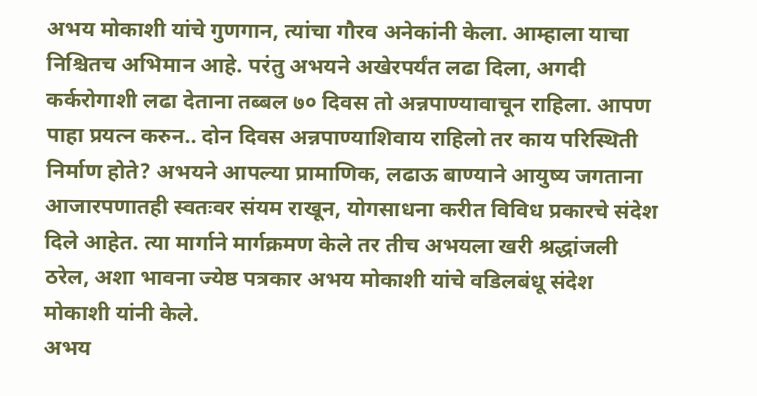अभय मोकाशी यांचे गुणगान, त्यांचा गौरव अनेकांनी केला. आम्हाला याचा निश्चितच अभिमान आहे. परंतु अभयने अखेरपर्यंत लढा दिला, अगदी कर्करोगाशी लढा देताना तब्बल ७० दिवस तो अन्नपाण्यावाचून राहिला. आपण पाहा प्रयत्न करुन.. दोन दिवस अन्नपाण्याशिवाय राहिलो तर काय परिस्थिती निर्माण होते? अभयने आपल्या प्रामाणिक, लढाऊ बाण्याने आयुष्य जगताना आजारपणातही स्वतःवर संयम राखून, योगसाधना करीत विविध प्रकारचे संदेश दिले आहेत. त्या मार्गाने मार्गक्रमण केले तर तीच अभयला खरी श्रद्धांजली ठरेल, अशा भावना ज्येष्ठ पत्रकार अभय मोकाशी यांचे वडिलबंधू संदेश मोकाशी यांनी केले.
अभय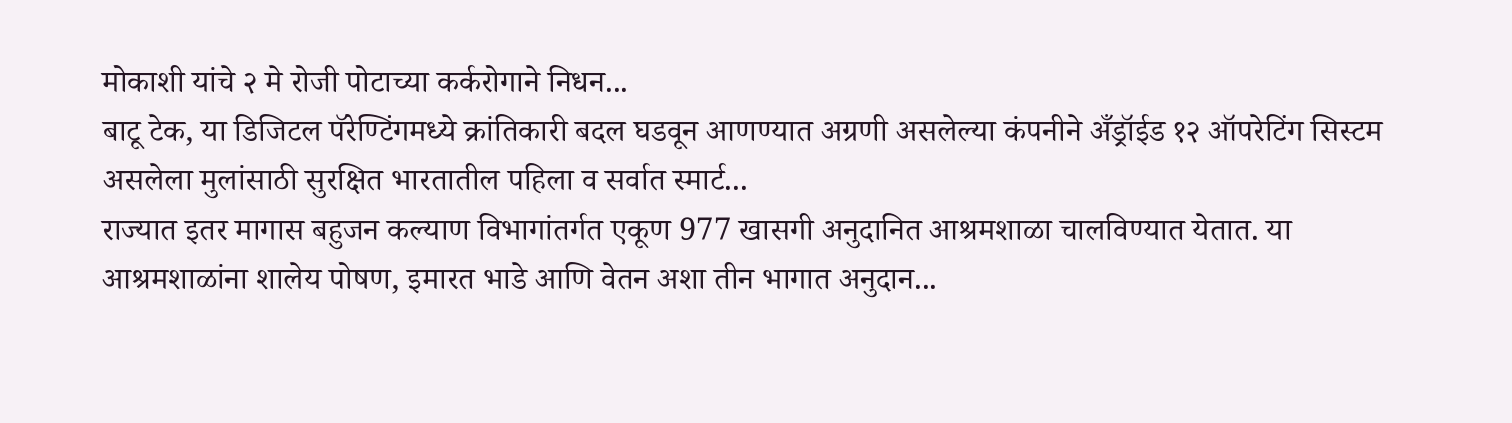मोकाशी यांचे २ मे रोजी पोटाच्या कर्करोगाने निधन...
बाटू टेक, या डिजिटल पॅरेण्टिंगमध्ये क्रांतिकारी बदल घडवून आणण्यात अग्रणी असलेल्या कंपनीने अँड्रॉईड १२ ऑपरेटिंग सिस्टम असलेला मुलांसाठी सुरक्षित भारतातील पहिला व सर्वात स्मार्ट...
राज्यात इतर मागास बहुजन कल्याण विभागांतर्गत एकूण 977 खासगी अनुदानित आश्रमशाळा चालविण्यात येतात. या आश्रमशाळांना शालेय पोषण, इमारत भाडे आणि वेतन अशा तीन भागात अनुदान...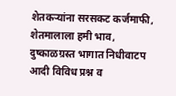शेतकऱ्यांना सरसकट कर्जमाफी, शेतमालाला हमी भाव, दुष्काळग्रस्त भागात निधीवाटप आदी विविध प्रश्न व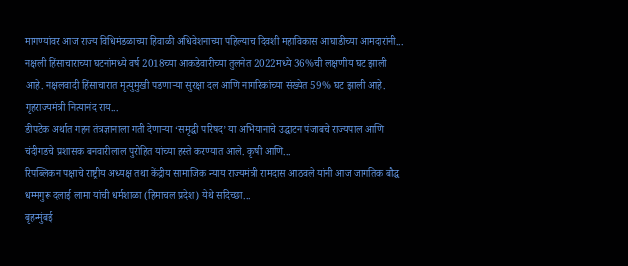मागण्यांवर आज राज्य विधिमंडळाच्या हिवाळी अधिवेशनाच्या पहिल्याच दिवशी महाविकास आघाडीच्या आमदारांनी...
नक्षली हिंसाचाराच्या घटनांमध्ये वर्ष 2018च्या आकडेवारीच्या तुलनेत 2022मध्ये 36%ची लक्षणीय घट झाली आहे. नक्षलवादी हिंसाचारात मृत्युमुखी पडणाऱ्या सुरक्षा दल आणि नागरिकांच्या संख्येत 59% घट झाली आहे. गृहराज्यमंत्री नित्यानंद राय...
डीपटेक अर्थात गहन तंत्रज्ञानाला गती देणाऱ्या ‘समृद्धी परिषद’ या अभियानाचे उद्घाटन पंजाबचे राज्यपाल आणि चंदीगडचे प्रशासक बनवारीलाल पुरोहित यांच्या हस्ते करण्यात आले. कृषी आणि...
रिपब्लिकन पक्षाचे राष्ट्रीय अध्यक्ष तथा केंद्रीय सामाजिक न्याय राज्यमंत्री रामदास आठवले यांनी आज जागतिक बौद्ध धम्मगुरू दलाई लामा यांची धर्मशाळा (हिमाचल प्रदेश) येथे सदिच्छा...
बृहन्मुंबई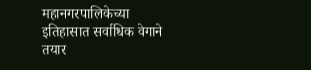महानगरपालिकेच्या इतिहासात सर्वाधिक वेगाने तयार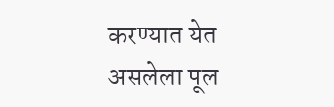करण्यात येत असलेला पूल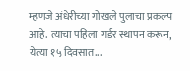म्हणजे अंधेरीच्या गोखले पुलाचा प्रकल्प आहे. त्याचा पहिला गर्डर स्थापन करून, येत्या १५ दिवसात...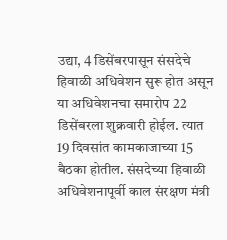उद्या, 4 डिसेंबरपासून संसदेचे हिवाळी अधिवेशन सुरू होत असून या अधिवेशनचा समारोप 22 डिसेंबरला शुक्रवारी होईल. त्यात 19 दिवसांत कामकाजाच्या 15 बैठका होतील. संसदेच्या हिवाळी अधिवेशनापूर्वी काल संरक्षण मंत्री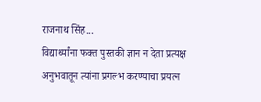राजनाथ सिंह...
विद्यार्थ्यांना फक्त पुस्तकी ज्ञान न देता प्रत्यक्ष अनुभवातून त्यांना प्रगल्भ करण्याचा प्रयत्न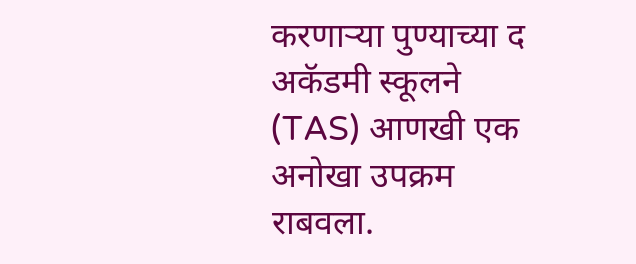करणाऱ्या पुण्याच्या द अकॅडमी स्कूलने (TAS) आणखी एक अनोखा उपक्रम राबवला.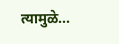त्यामुळे...